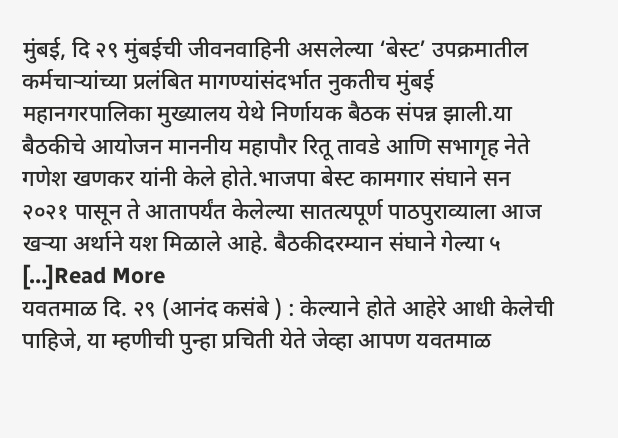मुंबई, दि २९ मुंबईची जीवनवाहिनी असलेल्या ‘बेस्ट’ उपक्रमातील कर्मचाऱ्यांच्या प्रलंबित मागण्यांसंदर्भात नुकतीच मुंबई महानगरपालिका मुख्यालय येथे निर्णायक बैठक संपन्न झाली.या बैठकीचे आयोजन माननीय महापौर रितू तावडे आणि सभागृह नेते गणेश खणकर यांनी केले होते.भाजपा बेस्ट कामगार संघाने सन २०२१ पासून ते आतापर्यंत केलेल्या सातत्यपूर्ण पाठपुराव्याला आज खऱ्या अर्थाने यश मिळाले आहे. बैठकीदरम्यान संघाने गेल्या ५ […]Read More
यवतमाळ दि. २९ (आनंद कसंबे ) : केल्याने होते आहेरे आधी केलेची पाहिजे, या म्हणीची पुन्हा प्रचिती येते जेव्हा आपण यवतमाळ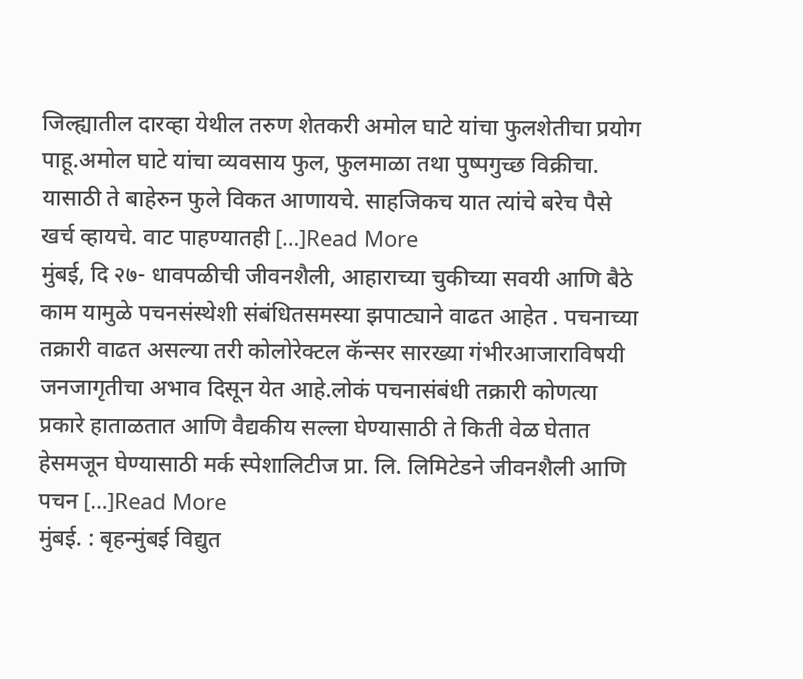जिल्ह्यातील दारव्हा येथील तरुण शेतकरी अमोल घाटे यांचा फुलशेतीचा प्रयोग पाहू.अमोल घाटे यांचा व्यवसाय फुल, फुलमाळा तथा पुष्पगुच्छ विक्रीचा. यासाठी ते बाहेरुन फुले विकत आणायचे. साहजिकच यात त्यांचे बरेच पैसे खर्च व्हायचे. वाट पाहण्यातही […]Read More
मुंबई, दि २७- धावपळीची जीवनशैली, आहाराच्या चुकीच्या सवयी आणि बैठे काम यामुळे पचनसंस्थेशी संबंधितसमस्या झपाट्याने वाढत आहेत . पचनाच्या तक्रारी वाढत असल्या तरी कोलोरेक्टल कॅन्सर सारख्या गंभीरआजाराविषयी जनजागृतीचा अभाव दिसून येत आहे.लोकं पचनासंबंधी तक्रारी कोणत्या प्रकारे हाताळतात आणि वैद्यकीय सल्ला घेण्यासाठी ते किती वेळ घेतात हेसमजून घेण्यासाठी मर्क स्पेशालिटीज प्रा. लि. लिमिटेडने जीवनशैली आणि पचन […]Read More
मुंबई. : बृहन्मुंबई विद्युत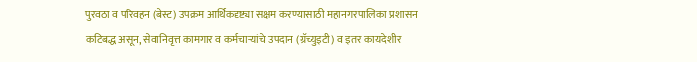पुरवठा व परिवहन (बेस्ट) उपक्रम आर्थिकदृष्ट्या सक्षम करण्यासाठी महानगरपालिका प्रशासन कटिबद्ध असून, सेवानिवृत्त कामगार व कर्मचाऱ्यांचे उपदान (ग्रॅच्युइटी) व इतर कायदेशीर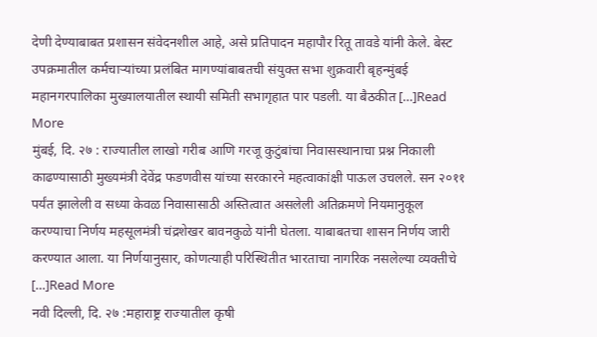देणी देण्याबाबत प्रशासन संवेदनशील आहे, असे प्रतिपादन महापौर रितू तावडे यांनी केले. बेस्ट उपक्रमातील कर्मचाऱ्यांच्या प्रलंबित मागण्यांबाबतची संयुक्त सभा शुक्रवारी बृहन्मुंबई महानगरपालिका मुख्यालयातील स्थायी समिती सभागृहात पार पडली. या बैठकीत […]Read More
मुंबई, दि. २७ : राज्यातील लाखो गरीब आणि गरजू कुटुंबांचा निवासस्थानाचा प्रश्न निकाली काढण्यासाठी मुख्यमंत्री देवेंद्र फडणवीस यांच्या सरकारने महत्वाकांक्षी पाऊल उचलले. सन २०११ पर्यंत झालेली व सध्या केवळ निवासासाठी अस्तित्वात असलेली अतिक्रमणे नियमानुकूल करण्याचा निर्णय महसूलमंत्री चंद्रशेखर बावनकुळे यांनी घेतला. याबाबतचा शासन निर्णय जारी करण्यात आला. या निर्णयानुसार, कोणत्याही परिस्थितीत भारताचा नागरिक नसलेल्या व्यक्तीचे […]Read More
नवी दिल्ली, दि. २७ :महाराष्ट्र राज्यातील कृषी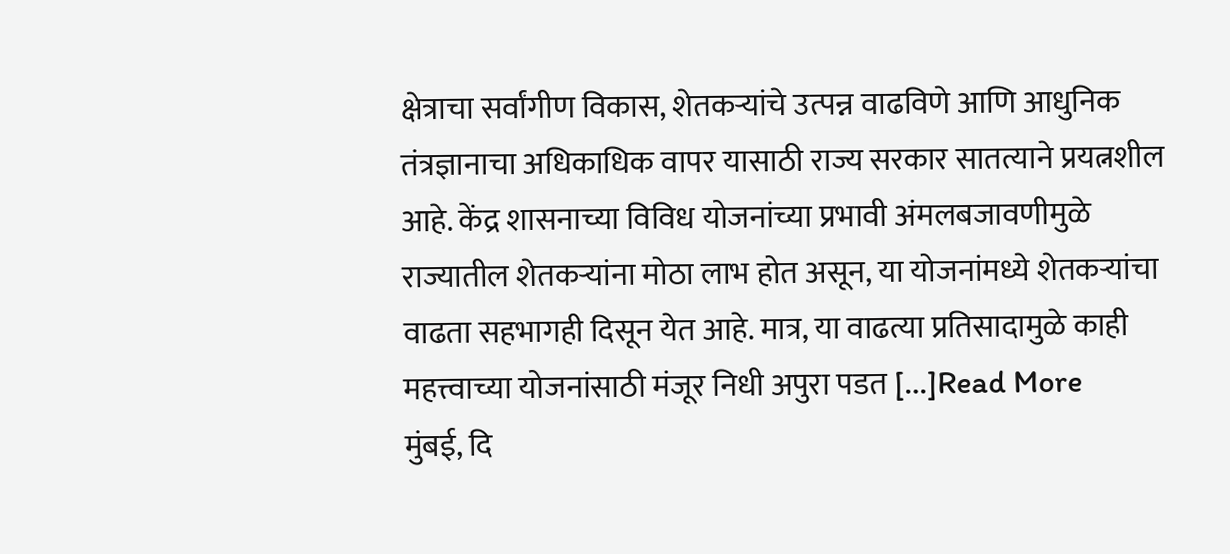क्षेत्राचा सर्वांगीण विकास, शेतकऱ्यांचे उत्पन्न वाढविणे आणि आधुनिक तंत्रज्ञानाचा अधिकाधिक वापर यासाठी राज्य सरकार सातत्याने प्रयत्नशील आहे. केंद्र शासनाच्या विविध योजनांच्या प्रभावी अंमलबजावणीमुळे राज्यातील शेतकऱ्यांना मोठा लाभ होत असून, या योजनांमध्ये शेतकऱ्यांचा वाढता सहभागही दिसून येत आहे. मात्र, या वाढत्या प्रतिसादामुळे काही महत्त्वाच्या योजनांसाठी मंजूर निधी अपुरा पडत […]Read More
मुंबई, दि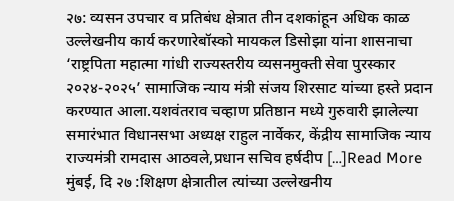२७: व्यसन उपचार व प्रतिबंध क्षेत्रात तीन दशकांहून अधिक काळ उल्लेखनीय कार्य करणारेबॉस्को मायकल डिसोझा यांना शासनाचा ‘राष्ट्रपिता महात्मा गांधी राज्यस्तरीय व्यसनमुक्ती सेवा पुरस्कार २०२४-२०२५’ सामाजिक न्याय मंत्री संजय शिरसाट यांच्या हस्ते प्रदान करण्यात आला.यशवंतराव चव्हाण प्रतिष्ठान मध्ये गुरुवारी झालेल्या समारंभात विधानसभा अध्यक्ष राहुल नार्वेकर, केंद्रीय सामाजिक न्याय राज्यमंत्री रामदास आठवले,प्रधान सचिव हर्षदीप […]Read More
मुंबई, दि २७ :शिक्षण क्षेत्रातील त्यांच्या उल्लेखनीय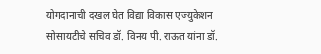योगदानाची दखल घेत विद्या विकास एज्युकेशन सोसायटीचे सचिव डॉ. विनय पी. राऊत यांना डॉ.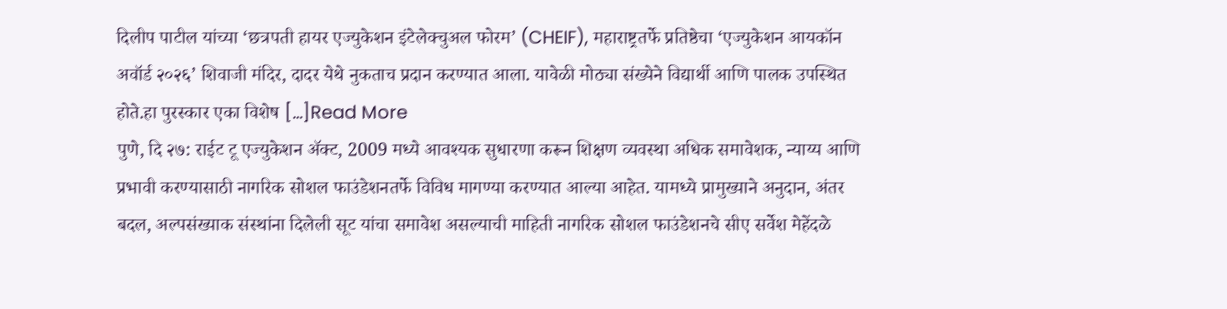दिलीप पाटील यांच्या ‘छत्रपती हायर एज्युकेशन इंटेलेक्चुअल फोरम’ (CHEIF), महाराष्ट्रतर्फे प्रतिष्ठेचा ‘एज्युकेशन आयकॉन अवॉर्ड २०२६’ शिवाजी मंदिर, दादर येथे नुकताच प्रदान करण्यात आला. यावेळी मोठ्या संख्येने विद्यार्थी आणि पालक उपस्थित होते.हा पुरस्कार एका विशेष […]Read More
पुणे, दि २७: राईट टू एज्युकेशन ॲक्ट, 2009 मध्ये आवश्यक सुधारणा करून शिक्षण व्यवस्था अधिक समावेशक, न्याय्य आणि प्रभावी करण्यासाठी नागरिक सोशल फाउंडेशनतर्फे विविध मागण्या करण्यात आल्या आहेत. यामध्ये प्रामुख्याने अनुदान, अंतर बदल, अल्पसंख्याक संस्थांना दिलेली सूट यांचा समावेश असल्याची माहिती नागरिक सोशल फाउंडेशनचे सीए सर्वेश मेहेंदळे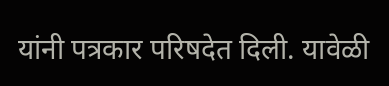यांनी पत्रकार परिषदेत दिली. यावेळी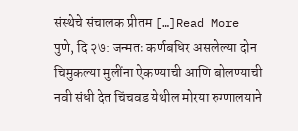संस्थेचे संचालक प्रीतम […]Read More
पुणे, दि २७: जन्मतः कर्णबधिर असलेल्या दोन चिमुकल्या मुलींना ऐकण्याची आणि बोलण्याची नवी संधी देत चिंचवड येथील मोरया रुग्णालयाने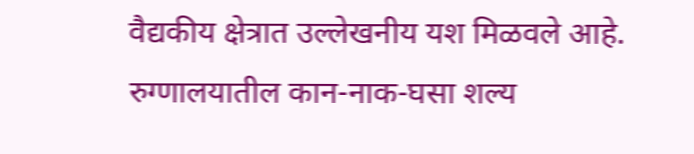वैद्यकीय क्षेत्रात उल्लेखनीय यश मिळवले आहे. रुग्णालयातील कान-नाक-घसा शल्य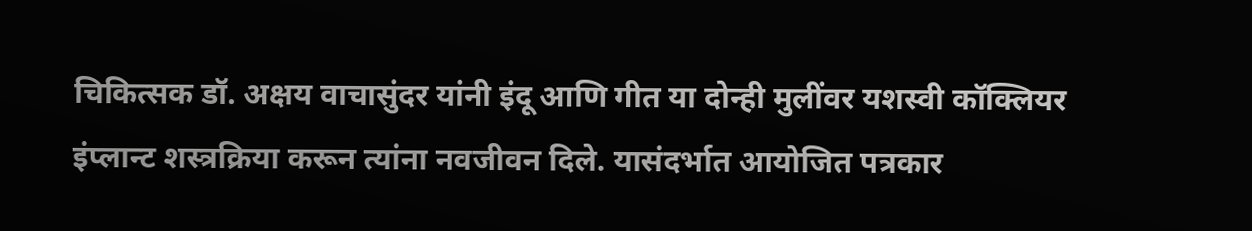चिकित्सक डॉ. अक्षय वाचासुंदर यांनी इंदू आणि गीत या दोन्ही मुलींवर यशस्वी कॉक्लियर इंप्लान्ट शस्त्रक्रिया करून त्यांना नवजीवन दिले. यासंदर्भात आयोजित पत्रकार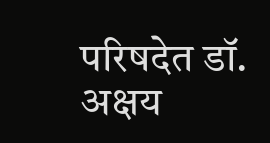परिषदेत डॉ. अक्षय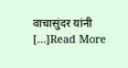वाचासुंदर यांनी […]Read More